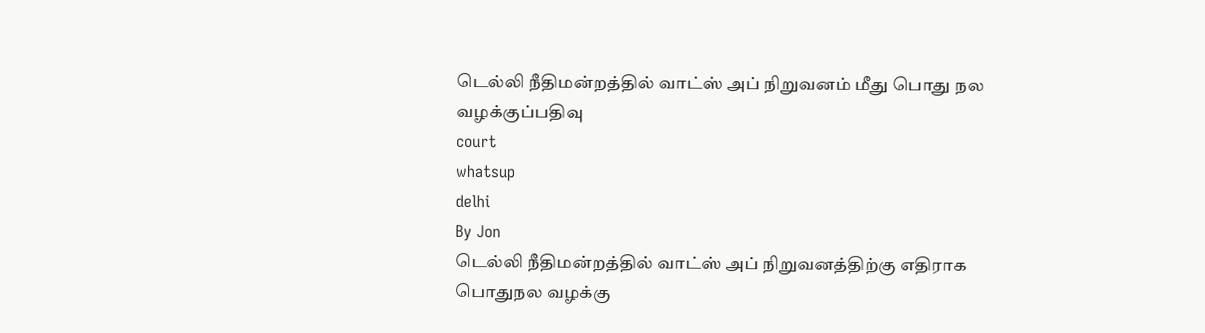டெல்லி நீதிமன்றத்தில் வாட்ஸ் அப் நிறுவனம் மீது பொது நல வழக்குப்பதிவு
court
whatsup
delhi
By Jon
டெல்லி நீதிமன்றத்தில் வாட்ஸ் அப் நிறுவனத்திற்கு எதிராக பொதுநல வழக்கு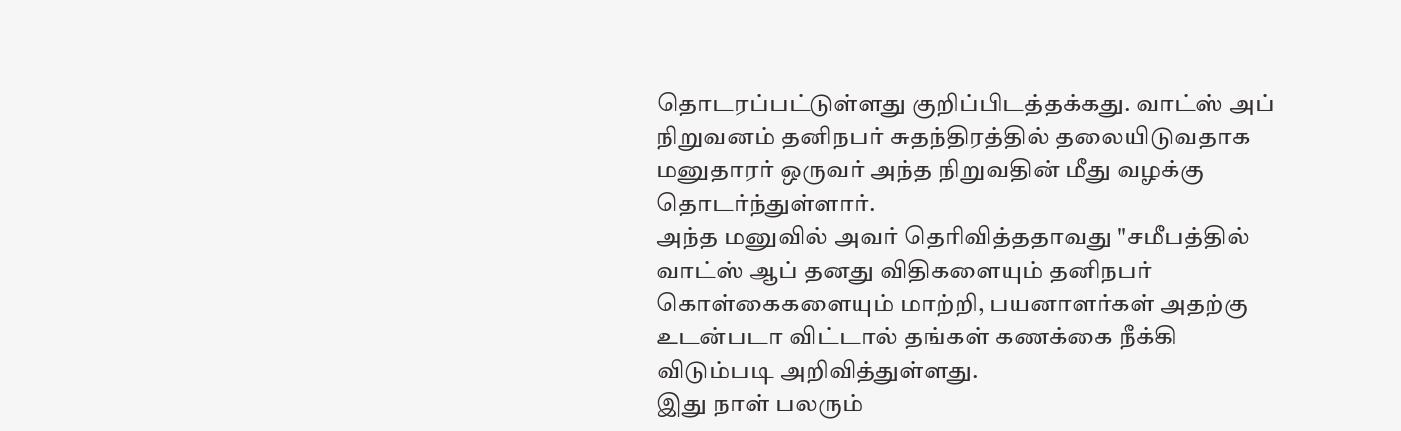தொடரப்பட்டுள்ளது குறிப்பிடத்தக்கது. வாட்ஸ் அப் நிறுவனம் தனிநபர் சுதந்திரத்தில் தலையிடுவதாக மனுதாரர் ஒருவர் அந்த நிறுவதின் மீது வழக்கு தொடர்ந்துள்ளார்.
அந்த மனுவில் அவர் தெரிவித்ததாவது "சமீபத்தில் வாட்ஸ் ஆப் தனது விதிகளையும் தனிநபர் கொள்கைகளையும் மாற்றி, பயனாளர்கள் அதற்கு உடன்படா விட்டால் தங்கள் கணக்கை நீக்கி விடும்படி அறிவித்துள்ளது.
இது நாள் பலரும்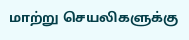மாற்று செயலிகளுக்கு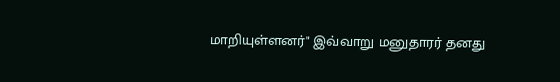மாறியுள்ளனர்" இவ்வாறு மனுதாரர் தனது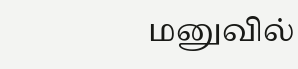மனுவில்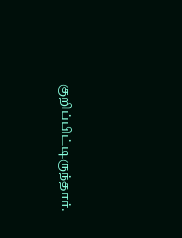குறிப்பிட்டிருந்தார்.